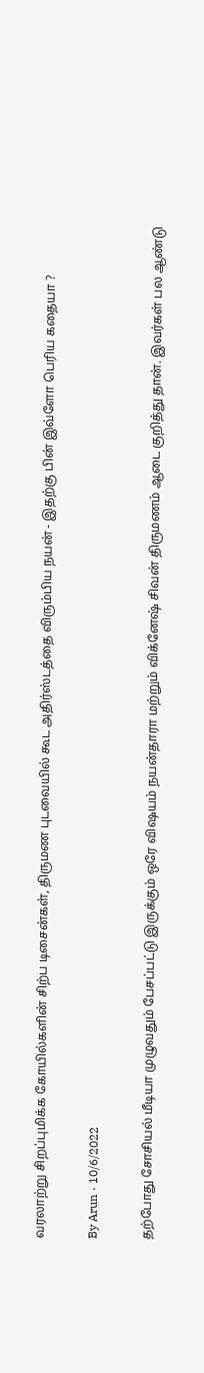வரலாற்று சிறப்புமிக்க கோயில்களின் சிற்ப டிசைன்கள், திருமண புடவையில் கூட அதிர்ஸ்டத்தை விரும்பிய நயன் - இதற்கு பின் இவ்ளோ பெரிய கதையா ?

By Arun · 10/6/2022

தற்போது சோசியல் மீடியா முழுவதும் பேசப்பட்டு இருக்கும் ஒரே விஷயம் நயன்தாரா மற்றும் விக்னேஷ் சிவன் திருமணம் ஆடை குறித்து தான். இவர்கள் பல ஆண்டு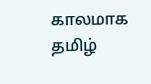காலமாக தமிழ்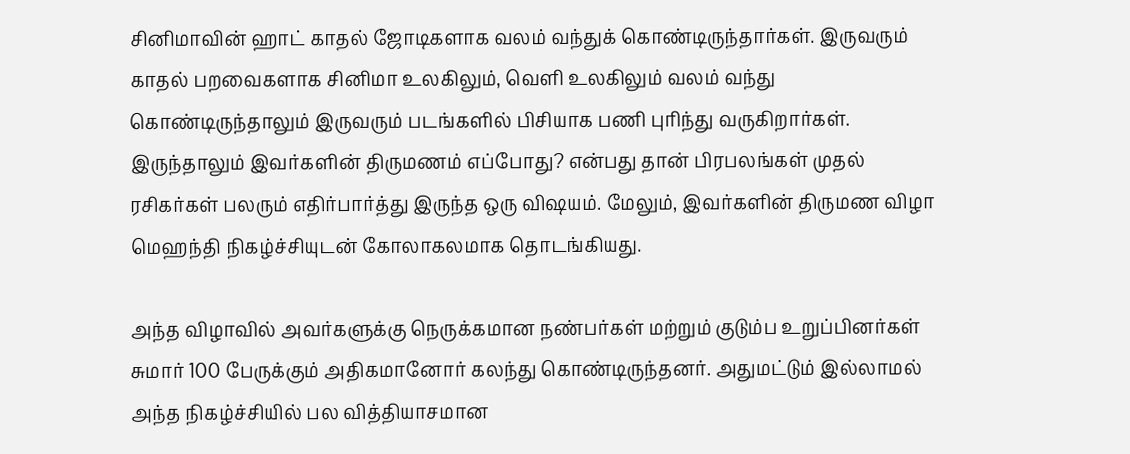சினிமாவின் ஹாட் காதல் ஜோடிகளாக வலம் வந்துக் கொண்டிருந்தார்கள். இருவரும் காதல் பறவைகளாக சினிமா உலகிலும், வெளி உலகிலும் வலம் வந்து கொண்டிருந்தாலும் இருவரும் படங்களில் பிசியாக பணி புரிந்து வருகிறார்கள். இருந்தாலும் இவர்களின் திருமணம் எப்போது? என்பது தான் பிரபலங்கள் முதல் ரசிகர்கள் பலரும் எதிர்பார்த்து இருந்த ஒரு விஷயம். மேலும், இவர்களின் திருமண விழா மெஹந்தி நிகழ்ச்சியுடன் கோலாகலமாக தொடங்கியது.

அந்த விழாவில் அவர்களுக்கு நெருக்கமான நண்பர்கள் மற்றும் குடும்ப உறுப்பினர்கள் சுமார் 100 பேருக்கும் அதிகமானோர் கலந்து கொண்டிருந்தனர். அதுமட்டும் இல்லாமல் அந்த நிகழ்ச்சியில் பல வித்தியாசமான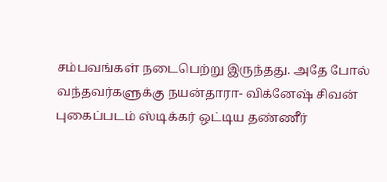சம்பவங்கள் நடைபெற்று இருந்தது. அதே போல் வந்தவர்களுக்கு நயன்தாரா- விக்னேஷ் சிவன் புகைப்படம் ஸ்டிக்கர் ஒட்டிய தண்ணீர்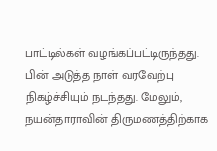பாட்டில்கள் வழங்கப்பட்டிருந்தது. பின் அடுத்த நாள் வரவேற்பு நிகழ்ச்சியும் நடந்தது. மேலும், நயன்தாராவின் திருமணத்திற்காக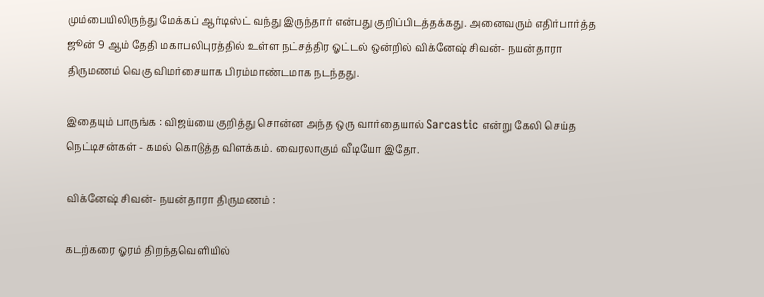மும்பையிலிருந்து மேக்கப் ஆர்டிஸ்ட் வந்து இருந்தார் என்பது குறிப்பிடத்தக்கது. அனைவரும் எதிர்பார்த்த ஜூன் 9 ஆம் தேதி மகாபலிபுரத்தில் உள்ள நட்சத்திர ஓட்டல் ஒன்றில் விக்னேஷ் சிவன்- நயன்தாரா திருமணம் வெகு விமர்சையாக பிரம்மாண்டமாக நடந்தது.

இதையும் பாருங்க : விஜய்யை குறித்து சொன்ன அந்த ஒரு வார்தையால் Sarcastic என்று கேலி செய்த நெட்டிசன்கள் - கமல் கொடுத்த விளக்கம். வைரலாகும் வீடியோ இதோ.

விக்னேஷ் சிவன்- நயன்தாரா திருமணம் :

கடற்கரை ஓரம் திறந்தவெளியில்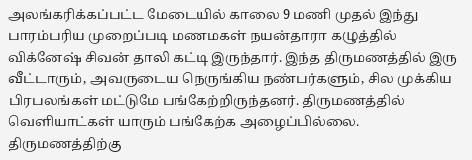அலங்கரிக்கப்பட்ட மேடையில் காலை 9 மணி முதல் இந்து பாரம்பரிய முறைப்படி மணமகள் நயன்தாரா கழுத்தில் விக்னேஷ் சிவன் தாலி கட்டி இருந்தார். இந்த திருமணத்தில் இரு வீட்டாரும், அவருடைய நெருங்கிய நண்பர்களும், சில முக்கிய பிரபலங்கள் மட்டுமே பங்கேற்றிருந்தனர். திருமணத்தில் வெளியாட்கள் யாரும் பங்கேற்க அழைப்பில்லை. திருமணத்திற்கு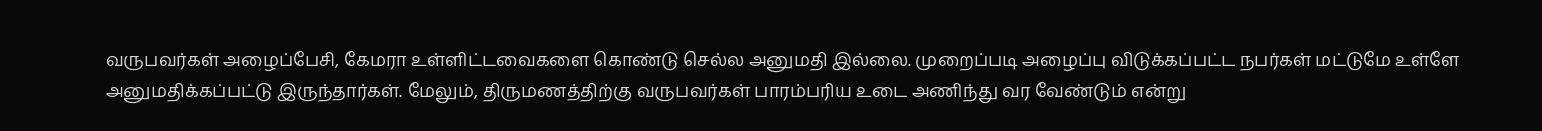வருபவர்கள் அழைப்பேசி, கேமரா உள்ளிட்டவைகளை கொண்டு செல்ல அனுமதி இல்லை. முறைப்படி அழைப்பு விடுக்கப்பட்ட நபர்கள் மட்டுமே உள்ளே அனுமதிக்கப்பட்டு இருந்தார்கள். மேலும், திருமணத்திற்கு வருபவர்கள் பாரம்பரிய உடை அணிந்து வர வேண்டும் என்று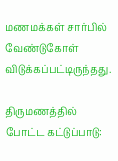மணமக்கள் சார்பில் வேண்டுகோள் விடுக்கப்பட்டிருந்தது.

திருமணத்தில் போட்ட கட்டுப்பாடு: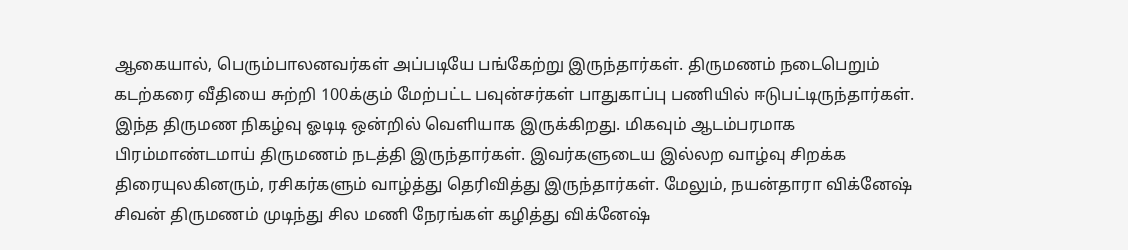ஆகையால், பெரும்பாலனவர்கள் அப்படியே பங்கேற்று இருந்தார்கள். திருமணம் நடைபெறும் கடற்கரை வீதியை சுற்றி 100க்கும் மேற்பட்ட பவுன்சர்கள் பாதுகாப்பு பணியில் ஈடுபட்டிருந்தார்கள். இந்த திருமண நிகழ்வு ஓடிடி ஒன்றில் வெளியாக இருக்கிறது. மிகவும் ஆடம்பரமாக பிரம்மாண்டமாய் திருமணம் நடத்தி இருந்தார்கள். இவர்களுடைய இல்லற வாழ்வு சிறக்க திரையுலகினரும், ரசிகர்களும் வாழ்த்து தெரிவித்து இருந்தார்கள். மேலும், நயன்தாரா விக்னேஷ் சிவன் திருமணம் முடிந்து சில மணி நேரங்கள் கழித்து விக்னேஷ்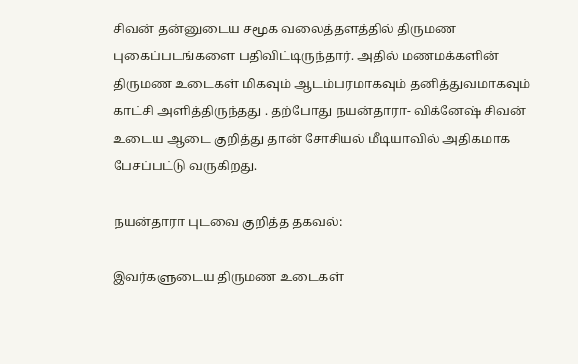சிவன் தன்னுடைய சமூக வலைத்தளத்தில் திருமண புகைப்படங்களை பதிவிட்டிருந்தார். அதில் மணமக்களின் திருமண உடைகள் மிகவும் ஆடம்பரமாகவும் தனித்துவமாகவும் காட்சி அளித்திருந்தது . தற்போது நயன்தாரா- விக்னேஷ் சிவன் உடைய ஆடை குறித்து தான் சோசியல் மீடியாவில் அதிகமாக பேசப்பட்டு வருகிறது.

நயன்தாரா புடவை குறித்த தகவல்:

இவர்களுடைய திருமண உடைகள்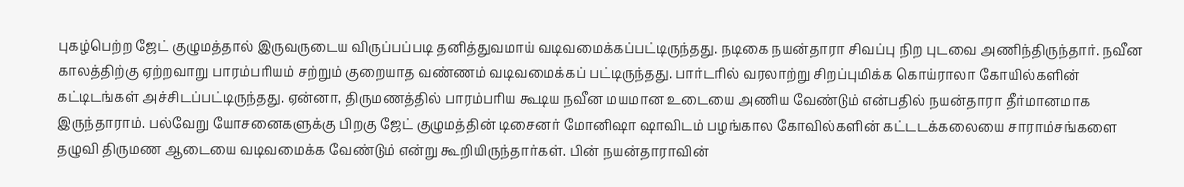புகழ்பெற்ற ஜேட் குழுமத்தால் இருவருடைய விருப்பப்படி தனித்துவமாய் வடிவமைக்கப்பட்டிருந்தது. நடிகை நயன்தாரா சிவப்பு நிற புடவை அணிந்திருந்தார். நவீன காலத்திற்கு ஏற்றவாறு பாரம்பரியம் சற்றும் குறையாத வண்ணம் வடிவமைக்கப் பட்டிருந்தது. பார்டரில் வரலாற்று சிறப்புமிக்க கொய்ராலா கோயில்களின் கட்டிடங்கள் அச்சிடப்பட்டிருந்தது. ஏன்னா, திருமணத்தில் பாரம்பரிய கூடிய நவீன மயமான உடையை அணிய வேண்டும் என்பதில் நயன்தாரா தீர்மானமாக இருந்தாராம். பல்வேறு யோசனைகளுக்கு பிறகு ஜேட் குழுமத்தின் டிசைனர் மோனிஷா ஷாவிடம் பழங்கால கோவில்களின் கட்டடக்கலையை சாராம்சங்களை தழுவி திருமண ஆடையை வடிவமைக்க வேண்டும் என்று கூறியிருந்தார்கள். பின் நயன்தாராவின்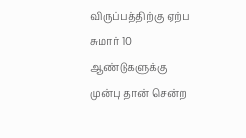விருப்பத்திற்கு ஏற்ப சுமார் 10 ஆண்டுகளுக்கு முன்பு தான் சென்ற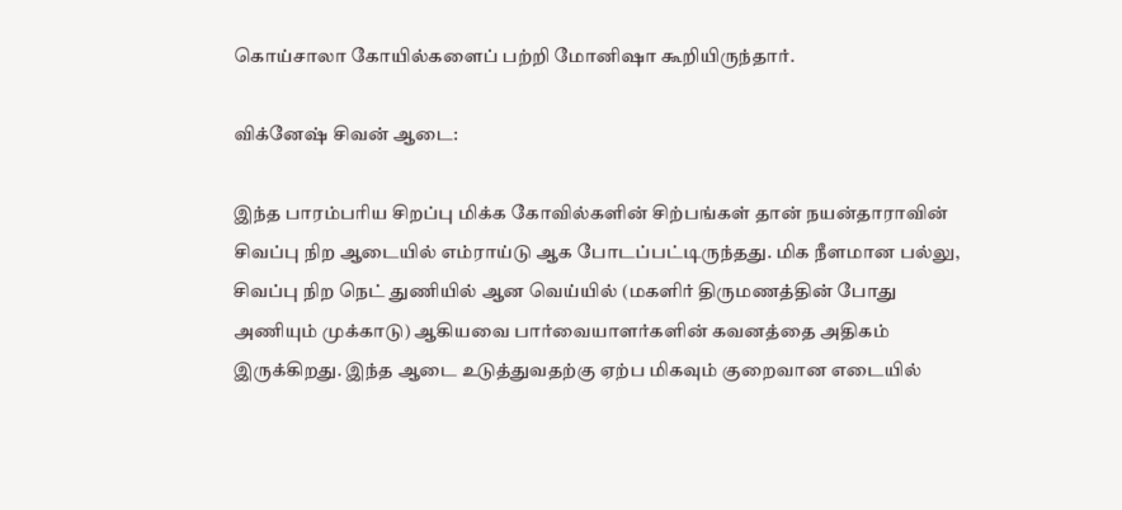கொய்சாலா கோயில்களைப் பற்றி மோனிஷா கூறியிருந்தார்.

விக்னேஷ் சிவன் ஆடை:

இந்த பாரம்பரிய சிறப்பு மிக்க கோவில்களின் சிற்பங்கள் தான் நயன்தாராவின் சிவப்பு நிற ஆடையில் எம்ராய்டு ஆக போடப்பட்டிருந்தது. மிக நீளமான பல்லு, சிவப்பு நிற நெட் துணியில் ஆன வெய்யில் (மகளிர் திருமணத்தின் போது அணியும் முக்காடு) ஆகியவை பார்வையாளர்களின் கவனத்தை அதிகம் இருக்கிறது. இந்த ஆடை உடுத்துவதற்கு ஏற்ப மிகவும் குறைவான எடையில்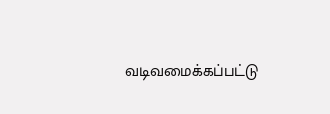வடிவமைக்கப்பட்டு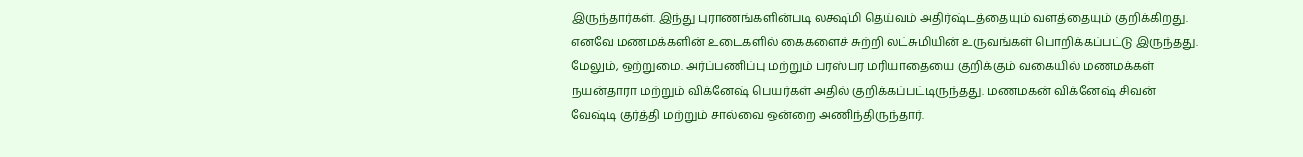இருந்தார்கள். இந்து புராணங்களின்படி லக்ஷ்மி தெய்வம் அதிர்ஷ்டத்தையும் வளத்தையும் குறிக்கிறது. எனவே மணமக்களின் உடைகளில் கைகளைச் சுற்றி லட்சுமியின் உருவங்கள் பொறிக்கப்பட்டு இருந்தது. மேலும், ஒற்றுமை. அர்ப்பணிப்பு மற்றும் பரஸ்பர மரியாதையை குறிக்கும் வகையில் மணமக்கள் நயன்தாரா மற்றும் விக்னேஷ் பெயர்கள் அதில் குறிக்கப்பட்டிருந்தது. மணமகன் விக்னேஷ் சிவன் வேஷ்டி குர்த்தி மற்றும் சால்வை ஒன்றை அணிந்திருந்தார்.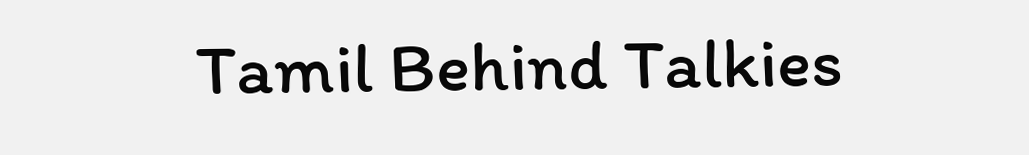Tamil Behind Talkies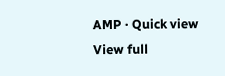AMP · Quick view
View full